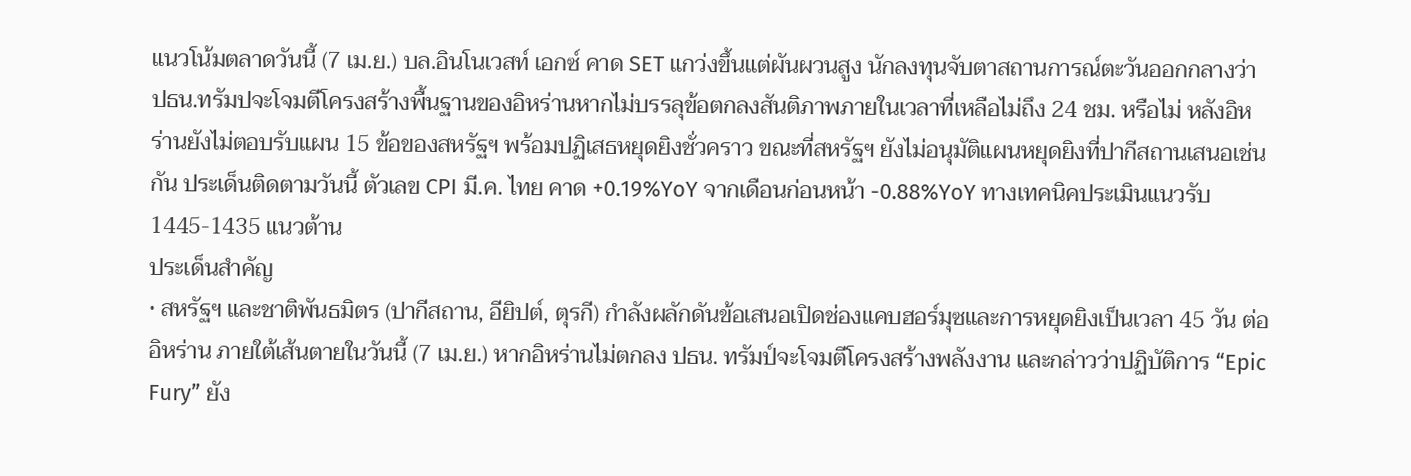แนวโน้มตลาดวันนี้ (7 เม.ย.) บล.อินโนเวสท์ เอกซ์ คาด SET แกว่งขึ้นแต่ผันผวนสูง นักลงทุนจับตาสถานการณ์ตะวันออกกลางว่า ปธน.ทรัมปจะโจมตีโครงสร้างพื้นฐานของอิหร่านหากไม่บรรลุข้อตกลงสันติภาพภายในเวลาที่เหลือไม่ถึง 24 ชม. หรือไม่ หลังอิหร่านยังไม่ตอบรับแผน 15 ข้อของสหรัฐฯ พร้อมปฏิเสธหยุดยิงชั่วคราว ขณะที่สหรัฐฯ ยังไม่อนุมัติแผนหยุดยิงที่ปากีสถานเสนอเช่นกัน ประเด็นติดตามวันนี้ ตัวเลข CPI มี.ค. ไทย คาด +0.19%YoY จากเดือนก่อนหน้า -0.88%YoY ทางเทคนิคประเมินแนวรับ 1445-1435 แนวต้าน
ประเด็นสำคัญ
• สหรัฐฯ และชาติพันธมิตร (ปากีสถาน, อียิปต์, ตุรกี) กำลังผลักดันข้อเสนอเปิดช่องแคบฮอร์มุซและการหยุดยิงเป็นเวลา 45 วัน ต่ออิหร่าน ภายใต้เส้นตายในวันนี้ (7 เม.ย.) หากอิหร่านไม่ตกลง ปธน. ทรัมป์จะโจมตีโครงสร้างพลังงาน และกล่าวว่าปฏิบัติการ “Epic Fury” ยัง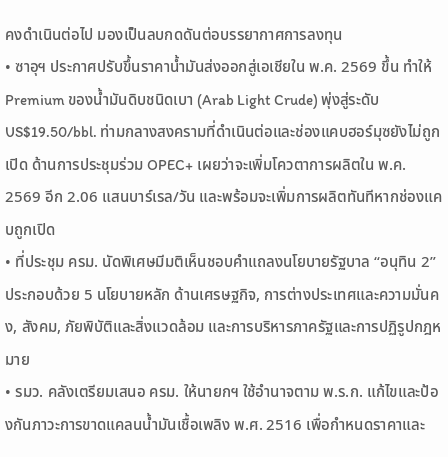คงดำเนินต่อไป มองเป็นลบกดดันต่อบรรยากาศการลงทุน
• ซาอุฯ ประกาศปรับขึ้นราคาน้ำมันส่งออกสู่เอเชียใน พ.ค. 2569 ขึ้น ทำให้ Premium ของน้ำมันดิบชนิดเบา (Arab Light Crude) พุ่งสู่ระดับ US$19.50/bbl. ท่ามกลางสงครามที่ดำเนินต่อและช่องแคบฮอร์มุซยังไม่ถูกเปิด ด้านการประชุมร่วม OPEC+ เผยว่าจะเพิ่มโควตาการผลิตใน พ.ค. 2569 อีก 2.06 แสนบาร์เรล/วัน และพร้อมจะเพิ่มการผลิตทันทีหากช่องแคบถูกเปิด
• ที่ประชุม ครม. นัดพิเศษมีมติเห็นชอบคำแถลงนโยบายรัฐบาล “อนุทิน 2” ประกอบด้วย 5 นโยบายหลัก ด้านเศรษฐกิจ, การต่างประเทศและความมั่นคง, สังคม, ภัยพิบัติและสิ่งแวดล้อม และการบริหารภาครัฐและการปฏิรูปกฎหมาย
• รมว. คลังเตรียมเสนอ ครม. ให้นายกฯ ใช้อำนาจตาม พ.ร.ก. แก้ไขและป้องกันภาวะการขาดแคลนน้ำมันเชื้อเพลิง พ.ศ. 2516 เพื่อกำหนดราคาและ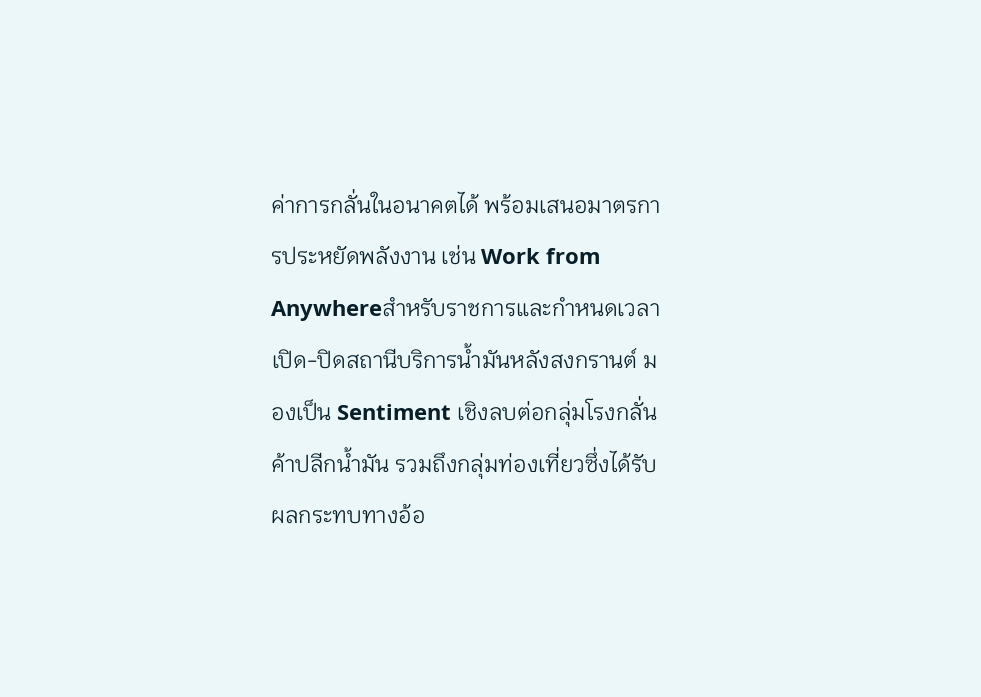ค่าการกลั่นในอนาคตได้ พร้อมเสนอมาตรการประหยัดพลังงาน เช่น Work from Anywhereสำหรับราชการและกำหนดเวลาเปิด-ปิดสถานีบริการน้ำมันหลังสงกรานต์ มองเป็น Sentiment เชิงลบต่อกลุ่มโรงกลั่น ค้าปลีกน้ำมัน รวมถึงกลุ่มท่องเที่ยวซึ่งได้รับผลกระทบทางอ้อ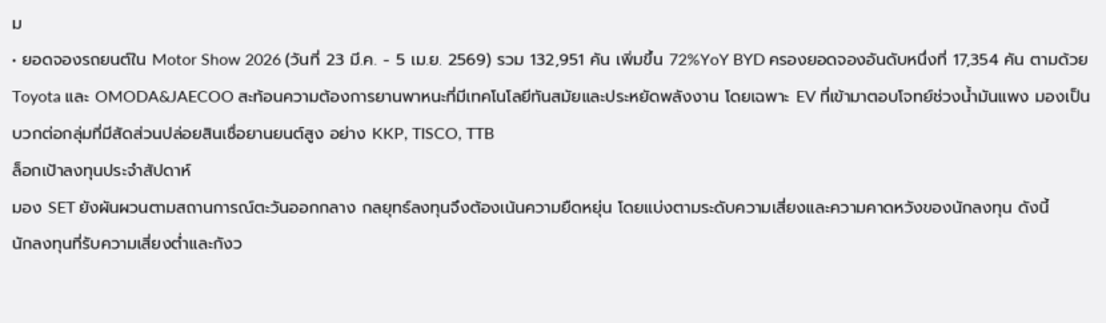ม
• ยอดจองรถยนต์ใน Motor Show 2026 (วันที่ 23 มี.ค. - 5 เม.ย. 2569) รวม 132,951 คัน เพิ่มขึ้น 72%YoY BYD ครองยอดจองอันดับหนึ่งที่ 17,354 คัน ตามด้วย Toyota และ OMODA&JAECOO สะท้อนความต้องการยานพาหนะที่มีเทคโนโลยีทันสมัยและประหยัดพลังงาน โดยเฉพาะ EV ที่เข้ามาตอบโจทย์ช่วงน้ำมันแพง มองเป็นบวกต่อกลุ่มที่มีสัดส่วนปล่อยสินเชื่อยานยนต์สูง อย่าง KKP, TISCO, TTB
ล็อกเป้าลงทุนประจำสัปดาห์
มอง SET ยังผันผวนตามสถานการณ์ตะวันออกกลาง กลยุทธ์ลงทุนจึงต้องเน้นความยืดหยุ่น โดยแบ่งตามระดับความเสี่ยงและความคาดหวังของนักลงทุน ดังนี้
นักลงทุนที่รับความเสี่ยงต่ำและกังว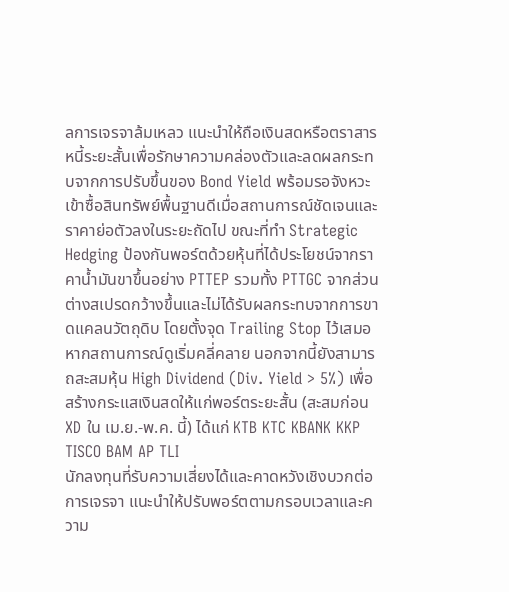ลการเจรจาล้มเหลว แนะนำให้ถือเงินสดหรือตราสารหนี้ระยะสั้นเพื่อรักษาความคล่องตัวและลดผลกระทบจากการปรับขึ้นของ Bond Yield พร้อมรอจังหวะเข้าซื้อสินทรัพย์พื้นฐานดีเมื่อสถานการณ์ชัดเจนและราคาย่อตัวลงในระยะถัดไป ขณะที่ทำ Strategic Hedging ป้องกันพอร์ตด้วยหุ้นที่ได้ประโยชน์จากราคาน้ำมันขาขึ้นอย่าง PTTEP รวมทั้ง PTTGC จากส่วนต่างสเปรดกว้างขึ้นและไม่ได้รับผลกระทบจากการขาดแคลนวัตถุดิบ โดยตั้งจุด Trailing Stop ไว้เสมอหากสถานการณ์ดูเริ่มคลี่คลาย นอกจากนี้ยังสามารถสะสมหุ้น High Dividend (Div. Yield > 5%) เพื่อสร้างกระแสเงินสดให้แก่พอร์ตระยะสั้น (สะสมก่อน XD ใน เม.ย.-พ.ค. นี้) ได้แก่ KTB KTC KBANK KKP TISCO BAM AP TLI
นักลงทุนที่รับความเสี่ยงได้และคาดหวังเชิงบวกต่อการเจรจา แนะนำให้ปรับพอร์ตตามกรอบเวลาและความ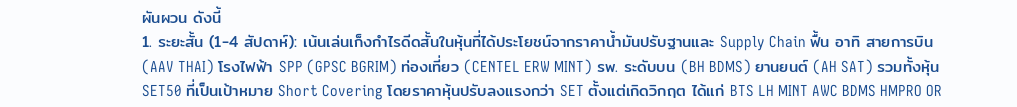ผันผวน ดังนี้
1. ระยะสั้น (1-4 สัปดาห์): เน้นเล่นเก็งกำไรดีดสั้นในหุ้นที่ได้ประโยชน์จากราคาน้ำมันปรับฐานและ Supply Chain ฟื้น อาทิ สายการบิน (AAV THAI) โรงไฟฟ้า SPP (GPSC BGRIM) ท่องเที่ยว (CENTEL ERW MINT) รพ. ระดับบน (BH BDMS) ยานยนต์ (AH SAT) รวมทั้งหุ้น SET50 ที่เป็นเป้าหมาย Short Covering โดยราคาหุ้นปรับลงแรงกว่า SET ตั้งแต่เกิดวิกฤต ได้แก่ BTS LH MINT AWC BDMS HMPRO OR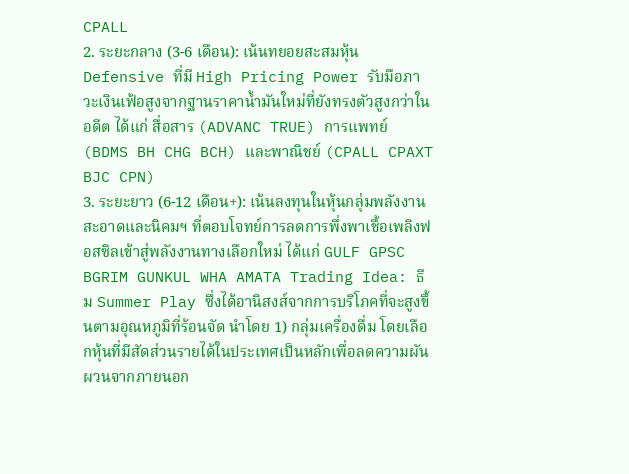CPALL
2. ระยะกลาง (3-6 เดือน): เน้นทยอยสะสมหุ้น Defensive ที่มี High Pricing Power รับมือภาวะเงินเฟ้อสูงจากฐานราคาน้ำมันใหม่ที่ยังทรงตัวสูงกว่าในอดีต ได้แก่ สื่อสาร (ADVANC TRUE) การแพทย์ (BDMS BH CHG BCH) และพาณิชย์ (CPALL CPAXT BJC CPN)
3. ระยะยาว (6-12 เดือน+): เน้นลงทุนในหุ้นกลุ่มพลังงานสะอาดและนิคมฯ ที่ตอบโจทย์การลดการพึ่งพาเชื้อเพลิงฟอสซิลเข้าสู่พลังงานทางเลือกใหม่ ได้แก่ GULF GPSC BGRIM GUNKUL WHA AMATA Trading Idea: ธีม Summer Play ซึ่งได้อานิสงส์จากการบริโภคที่จะสูงขึ้นตามอุณหภูมิที่ร้อนจัด นำโดย 1) กลุ่มเครื่องดื่ม โดยเลือกหุ้นที่มีสัดส่วนรายได้ในประเทศเป็นหลักเพื่อลดความผันผวนจากภายนอก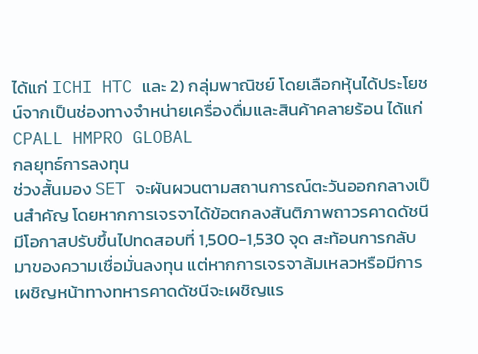ได้แก่ ICHI HTC และ 2) กลุ่มพาณิชย์ โดยเลือกหุ้นได้ประโยชน์จากเป็นช่องทางจำหน่ายเครื่องดื่มและสินค้าคลายร้อน ได้แก่ CPALL HMPRO GLOBAL
กลยุทธ์การลงทุน
ช่วงสั้นมอง SET จะผันผวนตามสถานการณ์ตะวันออกกลางเป็นสำคัญ โดยหากการเจรจาได้ข้อตกลงสันติภาพถาวรคาดดัชนีมีโอกาสปรับขึ้นไปทดสอบที่ 1,500-1,530 จุด สะท้อนการกลับมาของความเชื่อมั่นลงทุน แต่หากการเจรจาล้มเหลวหรือมีการเผชิญหน้าทางทหารคาดดัชนีจะเผชิญแร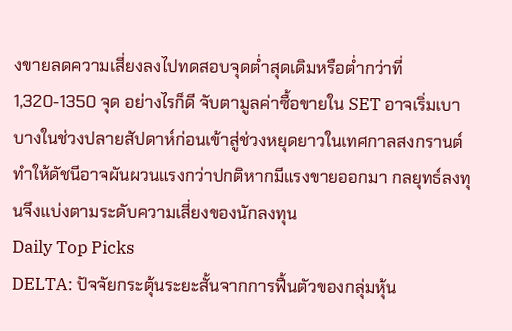งขายลดความเสี่ยงลงไปทดสอบจุดต่ำสุดเดิมหรือต่ำกว่าที่ 1,320-1350 จุด อย่างไรก็ดี จับตามูลค่าซื้อขายใน SET อาจเริ่มเบาบางในช่วงปลายสัปดาห์ก่อนเข้าสู่ช่วงหยุดยาวในเทศกาลสงกรานต์ ทำให้ดัชนีอาจผันผวนแรงกว่าปกติหากมีแรงขายออกมา กลยุทธ์ลงทุนจึงแบ่งตามระดับความเสี่ยงของนักลงทุน
Daily Top Picks
DELTA: ปัจจัยกระตุ้นระยะสั้นจากการฟื้นตัวของกลุ่มหุ้น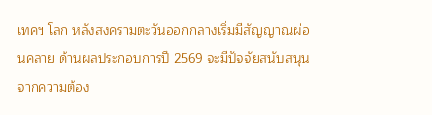เทคฯ โลก หลังสงครามตะวันออกกลางเริ่มมีสัญญาณผ่อนคลาย ด้านผลประกอบการปี 2569 จะมีปัจจัยสนับสนุนจากความต้อง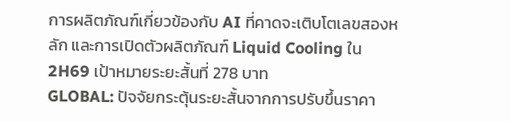การผลิตภัณฑ์เกี่ยวข้องกับ AI ที่คาดจะเติบโตเลขสองหลัก และการเปิดตัวผลิตภัณฑ์ Liquid Cooling ใน 2H69 เป้าหมายระยะสั้นที่ 278 บาท
GLOBAL: ปัจจัยกระตุ้นระยะสั้นจากการปรับขึ้นราคา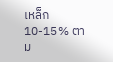เหล็ก 10-15% ตาม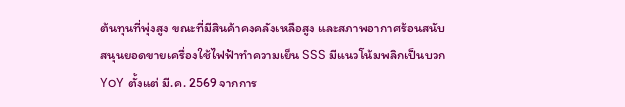ต้นทุนที่พุ่งสูง ขณะที่มีสินค้าคงคลังเหลือสูง และสภาพอากาศร้อนสนับสนุนยอดขายเครื่องใช้ไฟฟ้าทำความเย็น SSS มีแนวโน้มพลิกเป็นบวก YoY ตั้งแต่ มี.ค. 2569 จากการ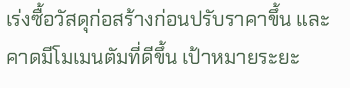เร่งซื้อวัสดุก่อสร้างก่อนปรับราคาขึ้น และคาดมีโมเมนตัมที่ดีขึ้น เป้าหมายระยะ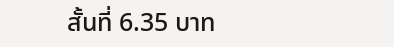สั้นที่ 6.35 บาท